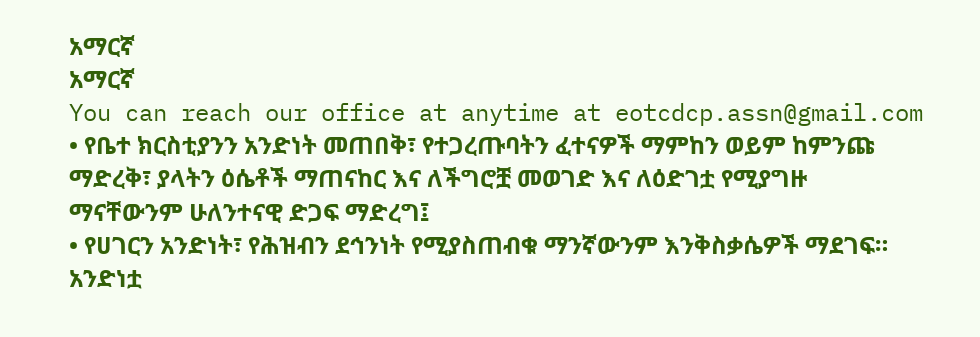አማርኛ
አማርኛ
You can reach our office at anytime at eotcdcp.assn@gmail.com
• የቤተ ክርስቲያንን አንድነት መጠበቅ፣ የተጋረጡባትን ፈተናዎች ማምከን ወይም ከምንጩ ማድረቅ፣ ያላትን ዕሴቶች ማጠናከር እና ለችግሮቿ መወገድ እና ለዕድገቷ የሚያግዙ ማናቸውንም ሁለንተናዊ ድጋፍ ማድረግ፤
• የሀገርን አንድነት፣ የሕዝብን ደኅንነት የሚያስጠብቁ ማንኛውንም እንቅስቃሴዎች ማደገፍ።
አንድነቷ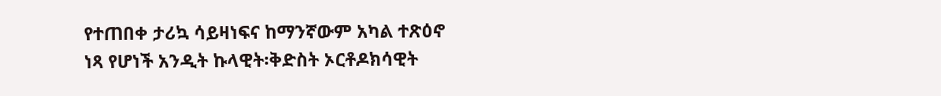የተጠበቀ ታሪኳ ሳይዛነፍና ከማንኛውም አካል ተጽዕኖ ነጻ የሆነች አንዲት ኩላዊት፡ቅድስት ኦርቶዶክሳዊት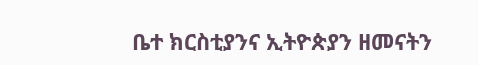ቤተ ክርስቲያንና ኢትዮጵያን ዘመናትን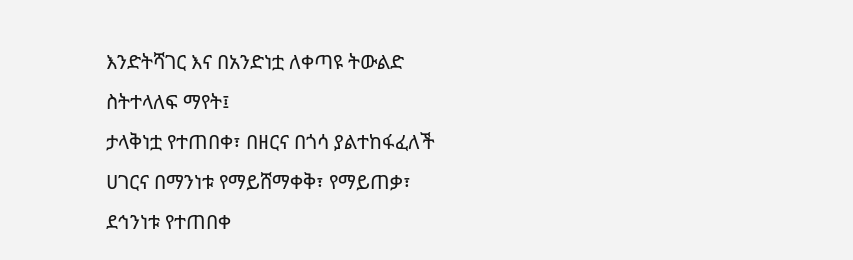እንድትሻገር እና በአንድነቷ ለቀጣዩ ትውልድ ስትተላለፍ ማየት፤
ታላቅነቷ የተጠበቀ፣ በዘርና በጎሳ ያልተከፋፈለች ሀገርና በማንነቱ የማይሸማቀቅ፣ የማይጠቃ፣ ደኅንነቱ የተጠበቀ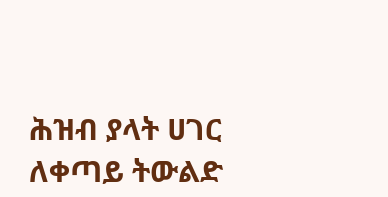ሕዝብ ያላት ሀገር ለቀጣይ ትውልድ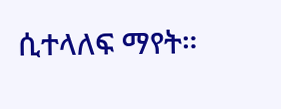ሲተላለፍ ማየት።